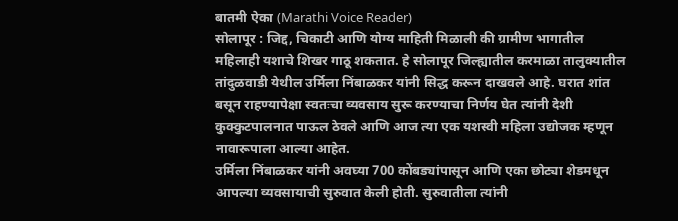बातमी ऐका (Marathi Voice Reader)
सोलापूर : जिद्द, चिकाटी आणि योग्य माहिती मिळाली की ग्रामीण भागातील महिलाही यशाचे शिखर गाठू शकतात. हे सोलापूर जिल्ह्यातील करमाळा तालुक्यातील तांदुळवाडी येथील उर्मिला निंबाळकर यांनी सिद्ध करून दाखवले आहे. घरात शांत बसून राहण्यापेक्षा स्वतःचा व्यवसाय सुरू करण्याचा निर्णय घेत त्यांनी देशी कुक्कुटपालनात पाऊल ठेवले आणि आज त्या एक यशस्वी महिला उद्योजक म्हणून नावारूपाला आल्या आहेत.
उर्मिला निंबाळकर यांनी अवघ्या 700 कोंबड्यांपासून आणि एका छोट्या शेडमधून आपल्या व्यवसायाची सुरुवात केली होती. सुरुवातीला त्यांनी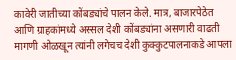कावेरी जातीच्या कोंबड्यांचे पालन केले. मात्र, बाजारपेठेत आणि ग्राहकांमध्ये अस्सल देशी कोंबड्यांना असणारी वाढती मागणी ओळखून त्यांनी लगेचच देशी कुक्कुटपालनाकडे आपला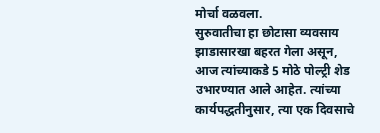मोर्चा वळवला.
सुरुवातीचा हा छोटासा व्यवसाय झाडासारखा बहरत गेला असून, आज त्यांच्याकडे 5 मोठे पोल्ट्री शेड उभारण्यात आले आहेत. त्यांच्या कार्यपद्धतीनुसार, त्या एक दिवसाचे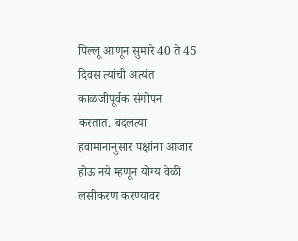पिल्लू आणून सुमारे 40 ते 45 दिवस त्यांची अत्यंत काळजीपूर्वक संगोपन करतात. बदलत्या हवामानानुसार पक्षांना आजार होऊ नये म्हणून योग्य वेळी लसीकरण करण्यावर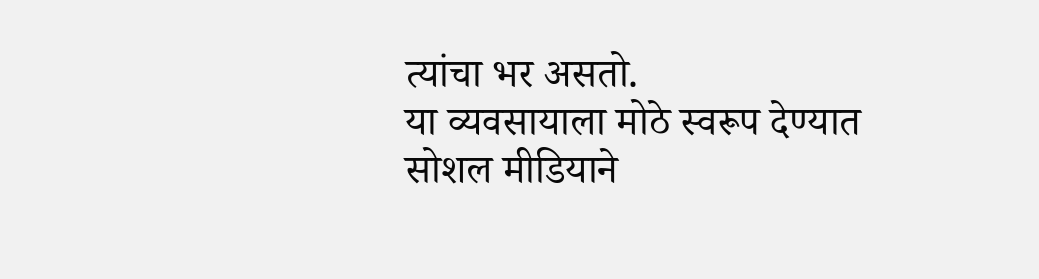त्यांचा भर असतो.
या व्यवसायाला मोठे स्वरूप देण्यात सोशल मीडियाने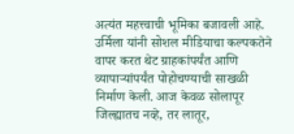अत्यंत महत्त्वाची भूमिका बजावली आहे. उर्मिला यांनी सोशल मीडियाचा कल्पकतेने वापर करत थेट ग्राहकांपर्यंत आणि व्यापाऱ्यांपर्यंत पोहोचण्याची साखळी निर्माण केली. आज केवळ सोलापूर जिल्ह्यातच नव्हे, तर लातूर,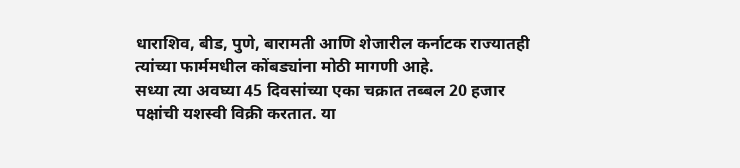धाराशिव, बीड, पुणे, बारामती आणि शेजारील कर्नाटक राज्यातही त्यांच्या फार्ममधील कोंबड्यांना मोठी मागणी आहे.
सध्या त्या अवघ्या 45 दिवसांच्या एका चक्रात तब्बल 20 हजार पक्षांची यशस्वी विक्री करतात. या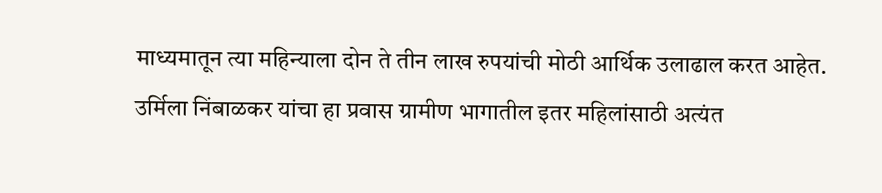माध्यमातून त्या महिन्याला दोन ते तीन लाख रुपयांची मोठी आर्थिक उलाढाल करत आहेत. उर्मिला निंबाळकर यांचा हा प्रवास ग्रामीण भागातील इतर महिलांसाठी अत्यंत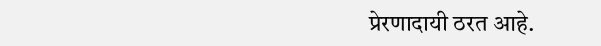प्रेरणादायी ठरत आहे.